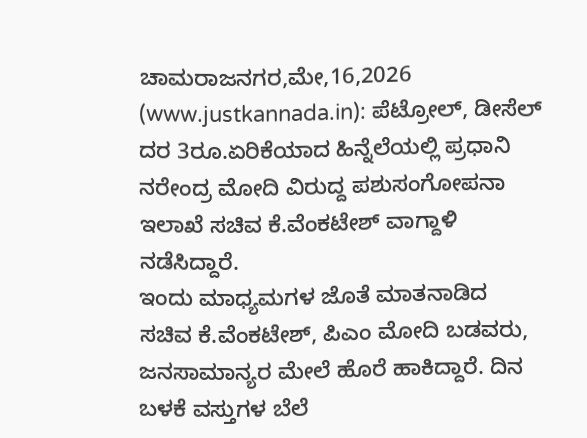ಚಾಮರಾಜನಗರ,ಮೇ,16,2026 (www.justkannada.in): ಪೆಟ್ರೋಲ್, ಡೀಸೆಲ್ ದರ 3ರೂ.ಏರಿಕೆಯಾದ ಹಿನ್ನೆಲೆಯಲ್ಲಿ ಪ್ರಧಾನಿ ನರೇಂದ್ರ ಮೋದಿ ವಿರುದ್ದ ಪಶುಸಂಗೋಪನಾ ಇಲಾಖೆ ಸಚಿವ ಕೆ.ವೆಂಕಟೇಶ್ ವಾಗ್ದಾಳಿ ನಡೆಸಿದ್ದಾರೆ.
ಇಂದು ಮಾಧ್ಯಮಗಳ ಜೊತೆ ಮಾತನಾಡಿದ ಸಚಿವ ಕೆ.ವೆಂಕಟೇಶ್, ಪಿಎಂ ಮೋದಿ ಬಡವರು, ಜನಸಾಮಾನ್ಯರ ಮೇಲೆ ಹೊರೆ ಹಾಕಿದ್ದಾರೆ. ದಿನ ಬಳಕೆ ವಸ್ತುಗಳ ಬೆಲೆ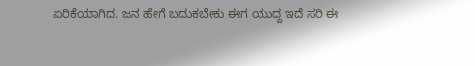ಏರಿಕೆಯಾಗಿದ. ಜನ ಹೇಗೆ ಬದುಕಬೇಕು ಈಗ ಯುದ್ದ ಇದೆ ಸರಿ ಈ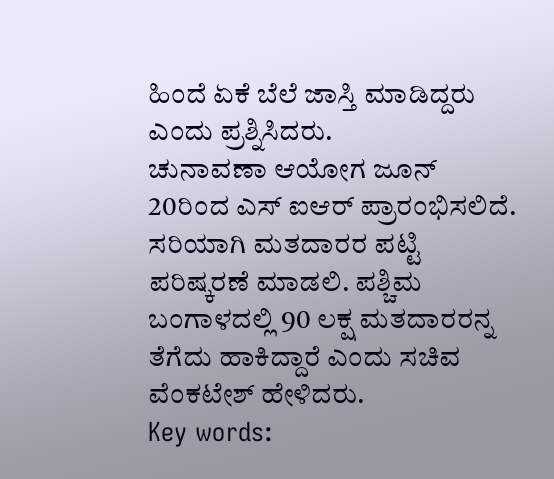ಹಿಂದೆ ಏಕೆ ಬೆಲೆ ಜಾಸ್ತಿ ಮಾಡಿದ್ದರು ಎಂದು ಪ್ರಶ್ನಿಸಿದರು.
ಚುನಾವಣಾ ಆಯೋಗ ಜೂನ್ 20ರಿಂದ ಎಸ್ ಐಆರ್ ಪ್ರಾರಂಭಿಸಲಿದೆ. ಸರಿಯಾಗಿ ಮತದಾರರ ಪಟ್ಟಿ ಪರಿಷ್ಕರಣೆ ಮಾಡಲಿ. ಪಶ್ಚಿಮ ಬಂಗಾಳದಲ್ಲಿ 90 ಲಕ್ಷ ಮತದಾರರನ್ನ ತೆಗೆದು ಹಾಕಿದ್ದಾರೆ ಎಂದು ಸಚಿವ ವೆಂಕಟೇಶ್ ಹೇಳಿದರು.
Key words: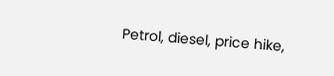Petrol, diesel, price hike,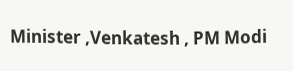Minister ,Venkatesh , PM Modi